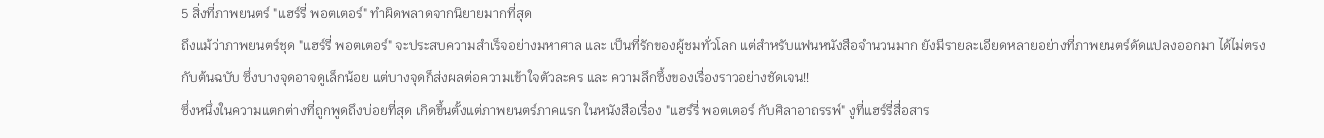5 สิ่งที่ภาพยนตร์ "แฮร์รี่ พอตเตอร์" ทำผิดพลาดจากนิยายมากที่สุด
ถึงแม้ว่าภาพยนตร์ชุด "แฮร์รี่ พอตเตอร์" จะประสบความสำเร็จอย่างมหาศาล และ เป็นที่รักของผู้ชมทั่วโลก แต่สำหรับแฟนหนังสือจำนวนมาก ยังมีรายละเอียดหลายอย่างที่ภาพยนตร์ดัดแปลงออกมา ได้ไม่ตรงกับต้นฉบับ ซึ่งบางจุดอาจดูเล็กน้อย แต่บางจุดก็ส่งผลต่อความเข้าใจตัวละคร และ ความลึกซึ้งของเรื่องราวอย่างชัดเจน!!
ซึ่งหนึ่งในความแตกต่างที่ถูกพูดถึงบ่อยที่สุด เกิดขึ้นตั้งแต่ภาพยนตร์ภาคแรก ในหนังสือเรื่อง "แฮร์รี่ พอตเตอร์ กับศิลาอาถรรพ์" งูที่แฮร์รี่สื่อสาร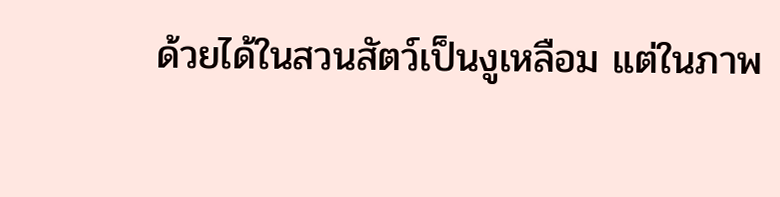ด้วยได้ในสวนสัตว์เป็นงูเหลือม แต่ในภาพ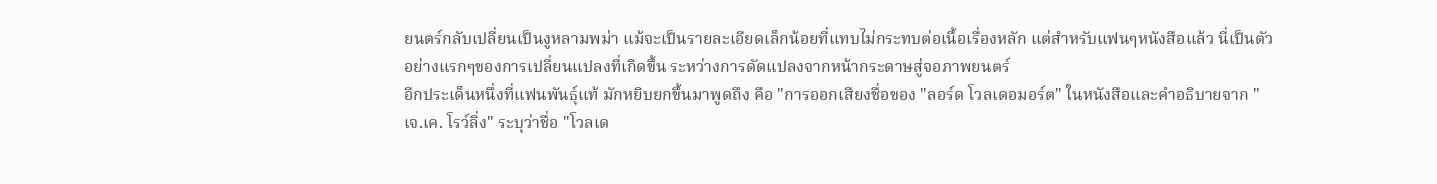ยนตร์กลับเปลี่ยนเป็นงูหลามพม่า แม้จะเป็นรายละเอียดเล็กน้อยที่แทบไม่กระทบต่อเนื้อเรื่องหลัก แต่สำหรับแฟนๆหนังสือแล้ว นี่เป็นตัวอย่างแรกๆของการเปลี่ยนแปลงที่เกิดขึ้น ระหว่างการดัดแปลงจากหน้ากระดาษสู่จอภาพยนตร์
อีกประเด็นหนึ่งที่แฟนพันธุ์แท้ มักหยิบยกขึ้นมาพูดถึง คือ "การออกเสียงชื่อของ "ลอร์ด โวลเดอมอร์ต" ในหนังสือและคำอธิบายจาก "เจ.เค. โรว์ลิ่ง" ระบุว่าชื่อ "โวลเด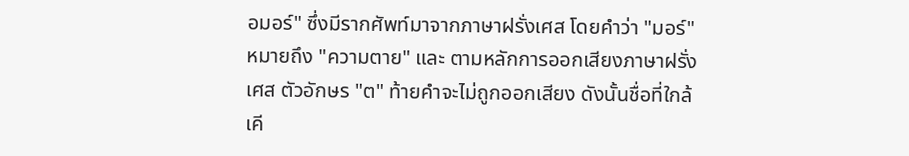อมอร์" ซึ่งมีรากศัพท์มาจากภาษาฝรั่งเศส โดยคำว่า "มอร์" หมายถึง "ความตาย" และ ตามหลักการออกเสียงภาษาฝรั่งเศส ตัวอักษร "ต" ท้ายคำจะไม่ถูกออกเสียง ดังนั้นชื่อที่ใกล้เคี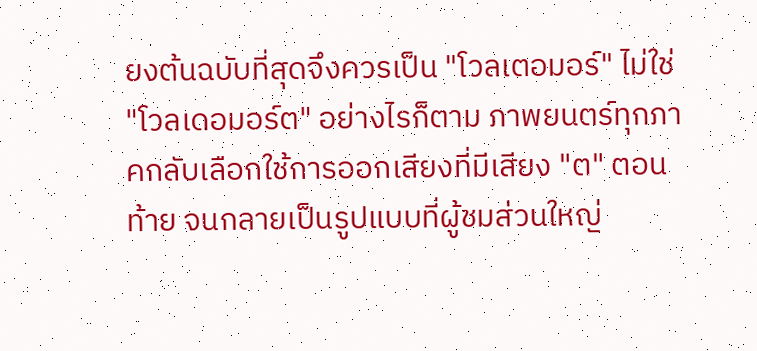ยงต้นฉบับที่สุดจึงควรเป็น "โวลเตอมอร์" ไม่ใช่ "โวลเดอมอร์ต" อย่างไรก็ตาม ภาพยนตร์ทุกภาคกลับเลือกใช้การออกเสียงที่มีเสียง "ต" ตอนท้าย จนกลายเป็นรูปแบบที่ผู้ชมส่วนใหญ่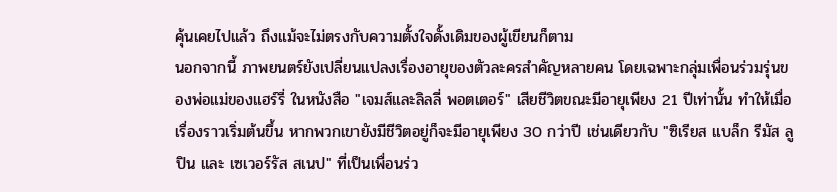คุ้นเคยไปแล้ว ถึงแม้จะไม่ตรงกับความตั้งใจดั้งเดิมของผู้เขียนก็ตาม
นอกจากนี้ ภาพยนตร์ยังเปลี่ยนแปลงเรื่องอายุของตัวละครสำคัญหลายคน โดยเฉพาะกลุ่มเพื่อนร่วมรุ่นของพ่อแม่ของแฮร์รี่ ในหนังสือ "เจมส์และลิลลี่ พอตเตอร์" เสียชีวิตขณะมีอายุเพียง 21 ปีเท่านั้น ทำให้เมื่อเรื่องราวเริ่มต้นขึ้น หากพวกเขายังมีชีวิตอยู่ก็จะมีอายุเพียง 30 กว่าปี เช่นเดียวกับ "ซิเรียส แบล็ก รีมัส ลูปิน และ เซเวอร์รัส สเนป" ที่เป็นเพื่อนร่ว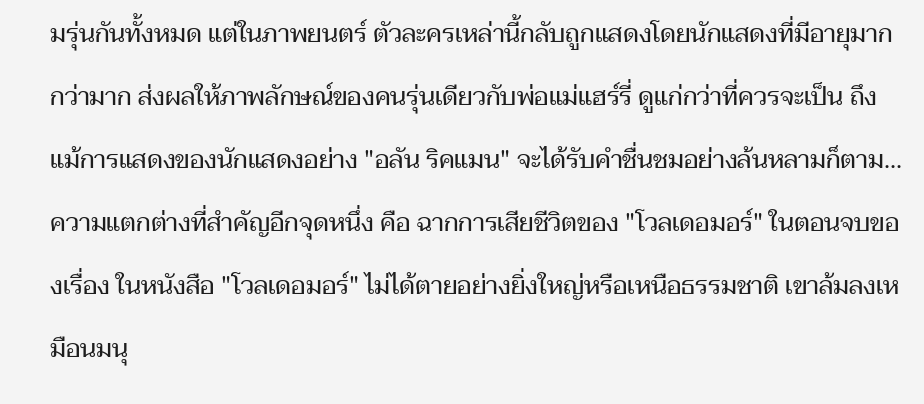มรุ่นกันทั้งหมด แต่ในภาพยนตร์ ตัวละครเหล่านี้กลับถูกแสดงโดยนักแสดงที่มีอายุมากกว่ามาก ส่งผลให้ภาพลักษณ์ของคนรุ่นเดียวกับพ่อแม่แฮร์รี่ ดูแก่กว่าที่ควรจะเป็น ถึงแม้การแสดงของนักแสดงอย่าง "อลัน ริคแมน" จะได้รับคำชื่นชมอย่างล้นหลามก็ตาม...
ความแตกต่างที่สำคัญอีกจุดหนึ่ง คือ ฉากการเสียชีวิตของ "โวลเดอมอร์" ในตอนจบของเรื่อง ในหนังสือ "โวลเดอมอร์" ไม่ได้ตายอย่างยิ่งใหญ่หรือเหนือธรรมชาติ เขาล้มลงเหมือนมนุ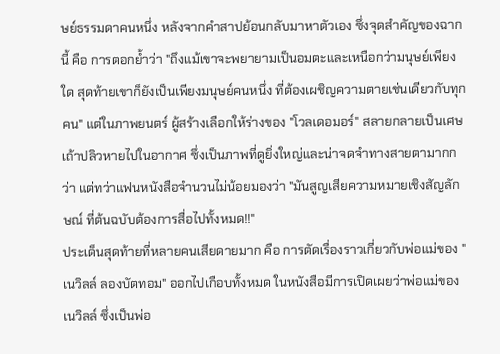ษย์ธรรมดาคนหนึ่ง หลังจากคำสาปย้อนกลับมาหาตัวเอง ซึ่งจุดสำคัญของฉากนี้ คือ การตอกย้ำว่า "ถึงแม้เขาจะพยายามเป็นอมตะและเหนือกว่ามนุษย์เพียงใด สุดท้ายเขาก็ยังเป็นเพียงมนุษย์คนหนึ่ง ที่ต้องเผชิญความตายเช่นเดียวกับทุกคน" แต่ในภาพยนตร์ ผู้สร้างเลือกให้ร่างของ "โวลเดอมอร์" สลายกลายเป็นเศษเถ้าปลิวหายไปในอากาศ ซึ่งเป็นภาพที่ดูยิ่งใหญ่และน่าจดจำทางสายตามากกว่า แต่ทว่าแฟนหนังสือจำนวนไม่น้อยมองว่า "มันสูญเสียความหมายเชิงสัญลักษณ์ ที่ต้นฉบับต้องการสื่อไปทั้งหมด!!"
ประเด็นสุดท้ายที่หลายคนเสียดายมาก คือ การตัดเรื่องราวเกี่ยวกับพ่อแม่ของ "เนวิลล์ ลองบัตทอม" ออกไปเกือบทั้งหมด ในหนังสือมีการเปิดเผยว่าพ่อแม่ของเนวิลล์ ซึ่งเป็นพ่อ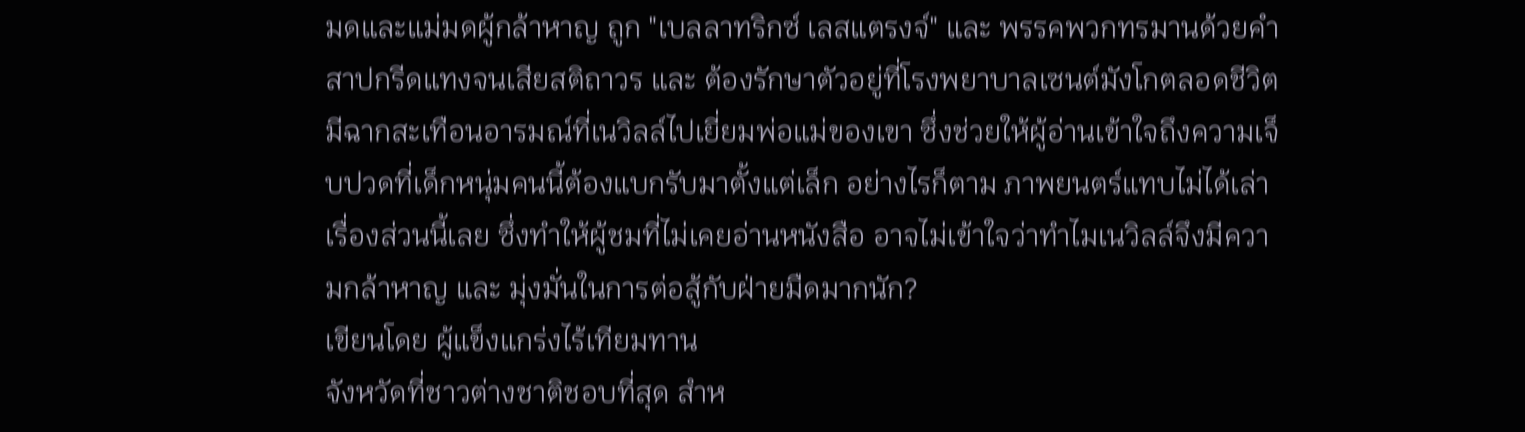มดและแม่มดผู้กล้าหาญ ถูก "เบลลาทริกซ์ เลสแตรงจ์" และ พรรคพวกทรมานด้วยคำสาปกรีดแทงจนเสียสติถาวร และ ต้องรักษาตัวอยู่ที่โรงพยาบาลเซนต์มังโกตลอดชีวิต มีฉากสะเทือนอารมณ์ที่เนวิลล์ไปเยี่ยมพ่อแม่ของเขา ซึ่งช่วยให้ผู้อ่านเข้าใจถึงความเจ็บปวดที่เด็กหนุ่มคนนี้ต้องแบกรับมาตั้งแต่เล็ก อย่างไรก็ตาม ภาพยนตร์แทบไม่ได้เล่าเรื่องส่วนนี้เลย ซึ่งทำให้ผู้ชมที่ไม่เคยอ่านหนังสือ อาจไม่เข้าใจว่าทำไมเนวิลล์จึงมีความกล้าหาญ และ มุ่งมั่นในการต่อสู้กับฝ่ายมืดมากนัก?
เขียนโดย ผู้แข็งแกร่งไร้เทียมทาน
จังหวัดที่ชาวต่างชาติชอบที่สุด สำห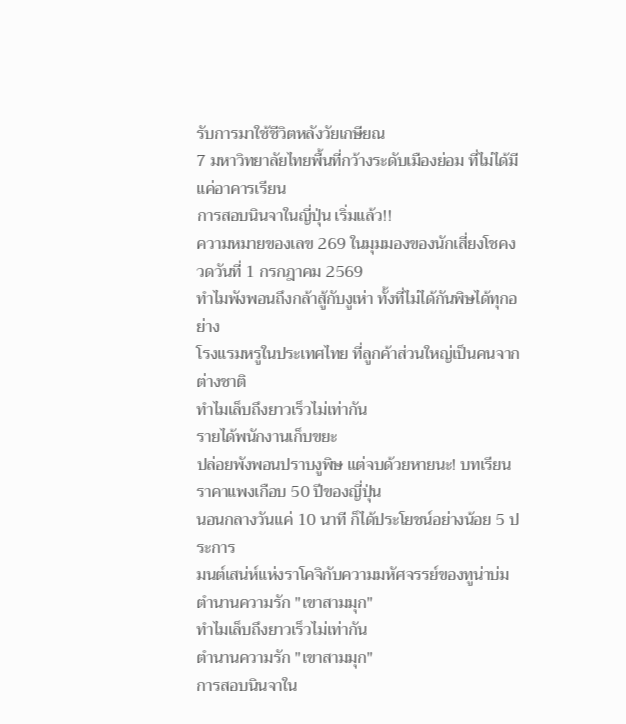รับการมาใช้ชีวิตหลังวัยเกษียณ
7 มหาวิทยาลัยไทยพื้นที่กว้างระดับเมืองย่อม ที่ไม่ได้มีแค่อาคารเรียน
การสอบนินจาในญี่ปุ่น เริ่มแล้ว!!
ความหมายของเลข 269 ในมุมมองของนักเสี่ยงโชคงวดวันที่ 1 กรกฎาคม 2569
ทำไมพังพอนถึงกล้าสู้กับงูเห่า ทั้งที่ไม่ได้กันพิษได้ทุกอย่าง
โรงแรมหรูในประเทศไทย ที่ลูกค้าส่วนใหญ่เป็นคนจากต่างชาติ
ทำไมเล็บถึงยาวเร็วไม่เท่ากัน
รายได้พนักงานเก็บขยะ
ปล่อยพังพอนปราบงูพิษ แต่จบด้วยหายนะ! บทเรียนราคาแพงเกือบ 50 ปีของญี่ปุ่น
นอนกลางวันแค่ 10 นาที ก็ได้ประโยชน์อย่างน้อย 5 ประการ
มนต์เสน่ห์แห่งราโคจิกับความมหัศจรรย์ของทูน่าบ่ม
ตำนานความรัก "เขาสามมุก"
ทำไมเล็บถึงยาวเร็วไม่เท่ากัน
ตำนานความรัก "เขาสามมุก"
การสอบนินจาใน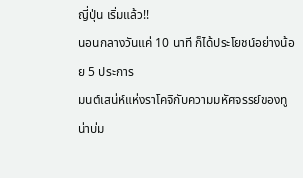ญี่ปุ่น เริ่มแล้ว!!
นอนกลางวันแค่ 10 นาที ก็ได้ประโยชน์อย่างน้อย 5 ประการ
มนต์เสน่ห์แห่งราโคจิกับความมหัศจรรย์ของทูน่าบ่ม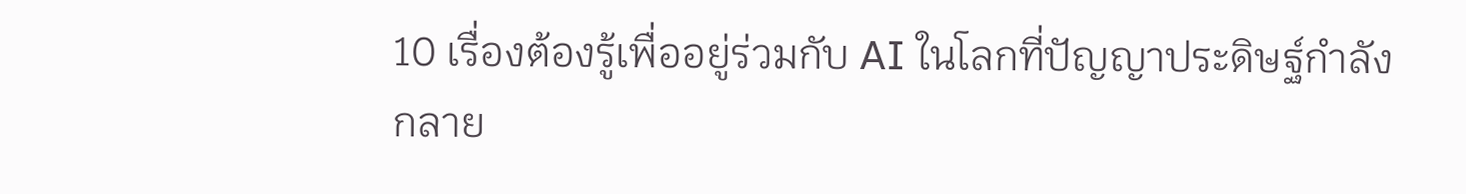10 เรื่องต้องรู้เพื่ออยู่ร่วมกับ AI ในโลกที่ปัญญาประดิษฐ์กำลังกลาย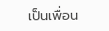เป็นเพื่อน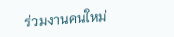ร่วมงานคนใหม่